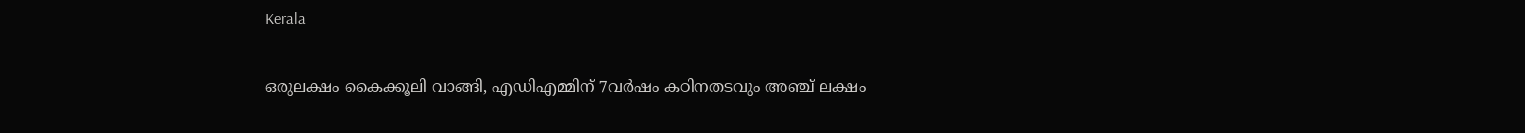Kerala

ഒരുലക്ഷം കൈക്കൂലി വാങ്ങി, എഡിഎമ്മിന് 7വര്‍ഷം കഠിനതടവും അഞ്ച് ലക്ഷം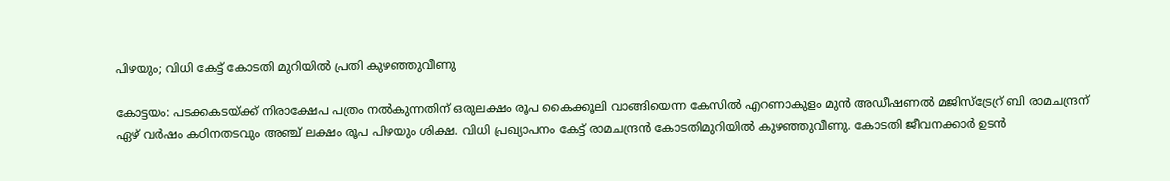പിഴയും; വിധി കേട്ട് കോടതി മുറിയില്‍ പ്രതി കുഴഞ്ഞുവീണു

കോട്ടയം: പടക്കകടയ്ക്ക് നിരാക്ഷേപ പത്രം നല്‍കുന്നതിന് ഒരുലക്ഷം രൂപ കൈക്കൂലി വാങ്ങിയെന്ന കേസില്‍ എറണാകുളം മുന്‍ അഡീഷണല്‍ മജിസ്‌ട്രേറ്ര് ബി രാമചന്ദ്രന് ഏഴ് വര്‍ഷം കഠിനതടവും അഞ്ച് ലക്ഷം രൂപ പിഴയും ശിക്ഷ. വിധി പ്രഖ്യാപനം കേട്ട് രാമചന്ദ്രന്‍ കോടതിമുറിയില്‍ കുഴഞ്ഞുവീണു. കോടതി ജീവനക്കാര്‍ ഉടന്‍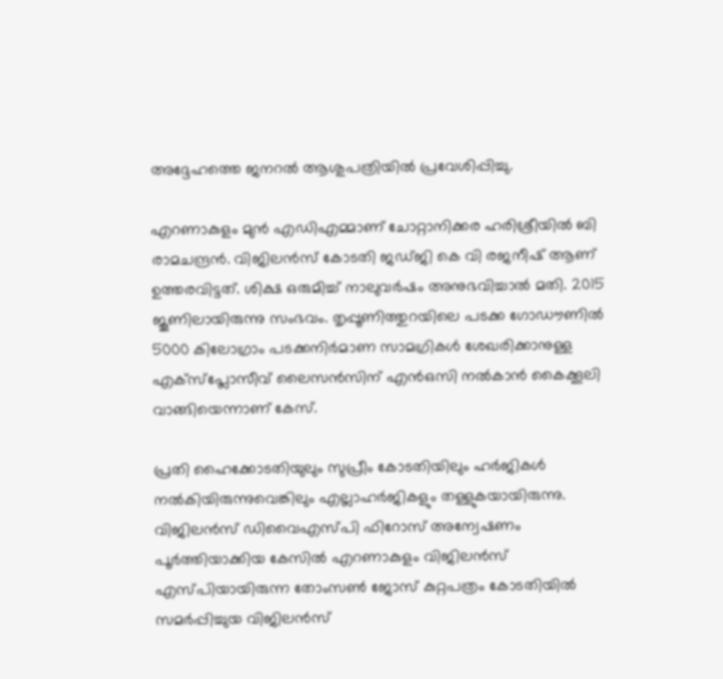അദ്ദേഹത്തെ ജനറല്‍ ആശുപത്രിയില്‍ പ്രവേശിപ്പിച്ചു.

എറണാകുളം മുന്‍ എഡിഎമ്മാണ് ചോറ്റാനിക്കര ഹരിശ്രീയില്‍ ബി രാമചന്ദ്രന്‍. വിജിലന്‍സ് കോടതി ജഡ്ജി കെ വി രജനീഷ് ആണ് ഉത്തരവിട്ടത്. ശിക്ഷ ഒരുമിച്ച് നാലുവര്‍ഷം അനുഭവിച്ചാല്‍ മതി. 2015 ജൂണിലായിരുന്നു സംഭവം. തൃപ്പൂണിത്തുറയിലെ പടക്ക ഗോഡൗണില്‍ 5000 കിലോഗ്രാം പടക്കനിര്‍മാണ സാമഗ്രികള്‍ ശേഖരിക്കാനുള്ള എക്‌സ്‌പ്ലോസീവ് ലൈസന്‍സിന് എന്‍ഒസി നല്‍കാന്‍ കൈക്കൂലി വാങ്ങിയെന്നാണ് കേസ്.

പ്രതി ഹൈക്കോടതിയുലും സുപ്രീം കോടതിയിലും ഹര്‍ജികള്‍ നല്‍കിയിരുന്നുവെങ്കിലും എല്ലാഹര്‍ജികളും തള്ളുകയായിരുന്നു. വിജിലന്‍സ് ഡിവൈഎസ്പി ഫിറോസ് അന്വേഷണം പൂര്‍ത്തിയാക്കിയ കേസില്‍ എറണാകുളം വിജിലന്‍സ് എസ്പിയായിരുന്ന തോംസണ്‍ ജോസ് കുറ്റപത്രം കോടതിയില്‍ സമര്‍പ്പിച്ചുയ വിജിലന്‍സ്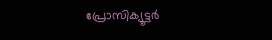പ്രോസിക്യൂട്ടര്‍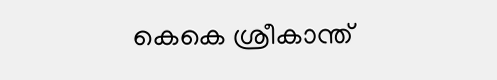കെകെ ശ്രീകാന്ത്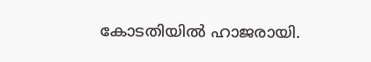കോടതിയില്‍ ഹാജരായി.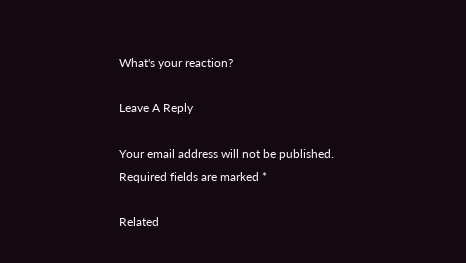What's your reaction?

Leave A Reply

Your email address will not be published. Required fields are marked *

Related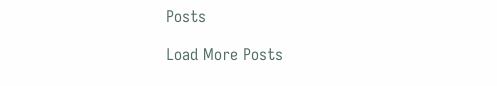Posts

Load More Posts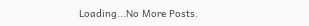Loading...No More Posts.